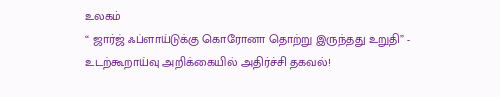உலகம்
“ ஜார்ஜ் ஃப்ளாய்டுக்கு கொரோனா தொற்று இருந்தது உறுதி” - உடற்கூறாய்வு அறிக்கையில் அதிர்ச்சி தகவல்!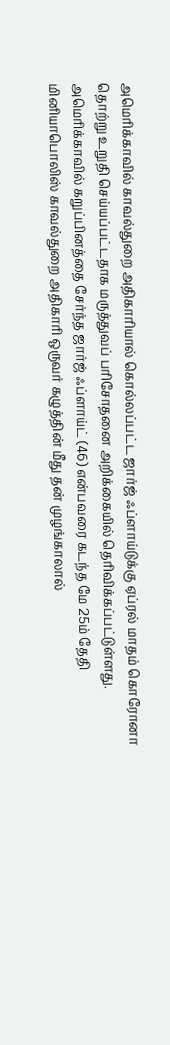அமெரிக்காவில் காவல்துறை அதிகாரியால் கொல்லப்பட்ட ஜார்ஜ் ஃப்ளாய்டுக்கு ஏப்ரல் மாதம் கொரோனா தொற்று உறுதி செய்யப்பட்டதாக மருத்துவப் பரிசோதனை அறிக்கையில் தெரிவிக்கப்பட்டுள்ளது.
அமெரிக்காவில் கறுப்பினத்தை சேர்ந்த ஜார்ஜ் ஃப்ளாய்ட் (46) என்பவரை கடந்த மே 25ம் தேதி மினியாபொலிஸ் காவல்துறை அதிகாரி ஒருவர் கழுத்தின் மீது தன் முழங்காலால்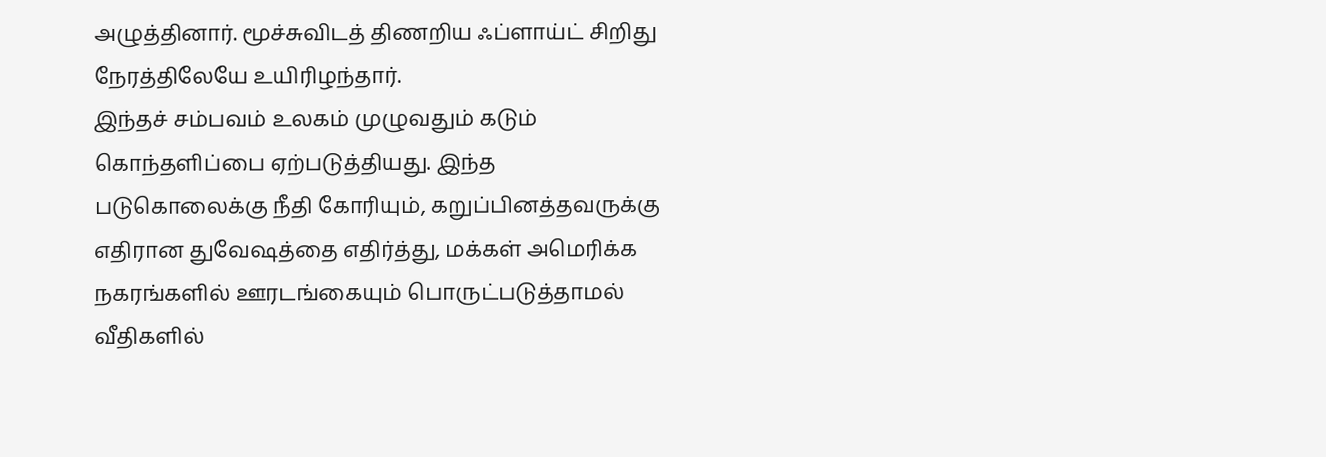அழுத்தினார். மூச்சுவிடத் திணறிய ஃப்ளாய்ட் சிறிது நேரத்திலேயே உயிரிழந்தார்.
இந்தச் சம்பவம் உலகம் முழுவதும் கடும் கொந்தளிப்பை ஏற்படுத்தியது. இந்த படுகொலைக்கு நீதி கோரியும், கறுப்பினத்தவருக்கு எதிரான துவேஷத்தை எதிர்த்து, மக்கள் அமெரிக்க நகரங்களில் ஊரடங்கையும் பொருட்படுத்தாமல் வீதிகளில்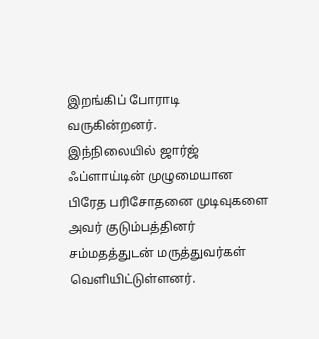இறங்கிப் போராடி வருகின்றனர்.
இந்நிலையில் ஜார்ஜ் ஃப்ளாய்டின் முழுமையான பிரேத பரிசோதனை முடிவுகளை அவர் குடும்பத்தினர் சம்மதத்துடன் மருத்துவர்கள் வெளியிட்டுள்ளனர்.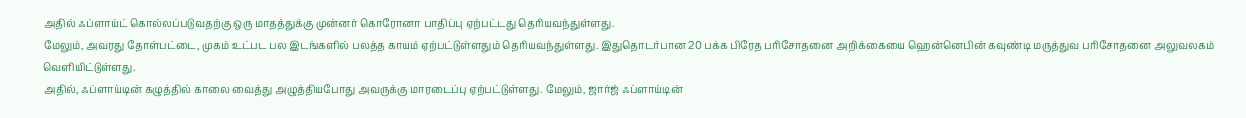அதில் ஃப்ளாய்ட் கொல்லப்படுவதற்கு ஒரு மாதத்துக்கு முன்னர் கொரோனா பாதிப்பு ஏற்பட்டது தெரியவந்துள்ளது.
மேலும், அவரது தோள்பட்டை, முகம் உட்பட பல இடங்களில் பலத்த காயம் ஏற்பட்டுள்ளதும் தெரியவந்துள்ளது. இதுதொடர்பான 20 பக்க பிரேத பரிசோதனை அறிக்கையை ஹென்னெபின் கவுண்டி மருத்துவ பரிசோதனை அலுவலகம் வெளியிட்டுள்ளது.
அதில், ஃப்ளாய்டின் கழுத்தில் காலை வைத்து அழுத்தியபோது அவருக்கு மாரடைப்பு ஏற்பட்டுள்ளது. மேலும், ஜார்ஜ் ஃப்ளாய்டின்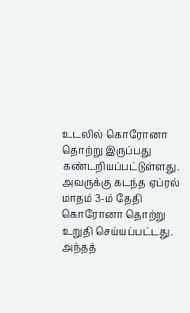உடலில் கொரோனா தொற்று இருப்பது கண்டறியப்பட்டுள்ளது.
அவருக்கு கடந்த ஏப்ரல் மாதம் 3-ம் தேதி கொரோனா தொற்று உறுதி செய்யப்பட்டது. அந்தத்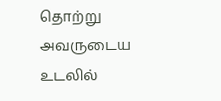தொற்று அவருடைய உடலில்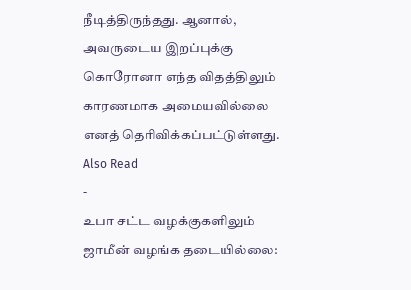நீடித்திருந்தது. ஆனால், அவருடைய இறப்புக்கு கொரோனா எந்த விதத்திலும் காரணமாக அமையவில்லை எனத் தெரிவிக்கப்பட்டுள்ளது.
Also Read
-
உபா சட்ட வழக்குகளிலும் ஜாமீன் வழங்க தடையில்லை: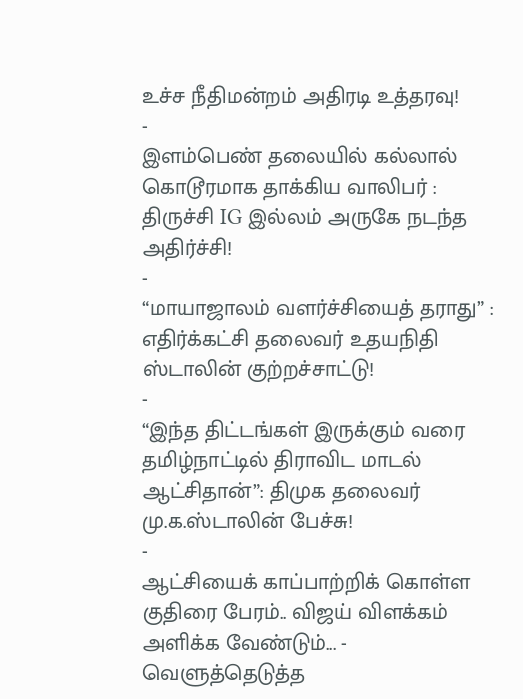உச்ச நீதிமன்றம் அதிரடி உத்தரவு!
-
இளம்பெண் தலையில் கல்லால் கொடூரமாக தாக்கிய வாலிபர் : திருச்சி IG இல்லம் அருகே நடந்த அதிர்ச்சி!
-
“மாயாஜாலம் வளர்ச்சியைத் தராது” : எதிர்க்கட்சி தலைவர் உதயநிதி ஸ்டாலின் குற்றச்சாட்டு!
-
“இந்த திட்டங்கள் இருக்கும் வரை தமிழ்நாட்டில் திராவிட மாடல் ஆட்சிதான்”: திமுக தலைவர் மு.க.ஸ்டாலின் பேச்சு!
-
ஆட்சியைக் காப்பாற்றிக் கொள்ள குதிரை பேரம்.. விஜய் விளக்கம் அளிக்க வேண்டும்... - வெளுத்தெடுத்த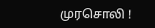முரசொலி !